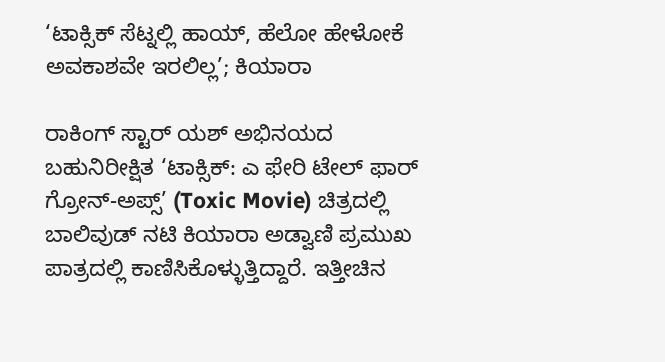‘ಟಾಕ್ಸಿಕ್ ಸೆಟ್ನಲ್ಲಿ ಹಾಯ್, ಹೆಲೋ ಹೇಳೋಕೆ ಅವಕಾಶವೇ ಇರಲಿಲ್ಲ’; ಕಿಯಾರಾ

ರಾಕಿಂಗ್ ಸ್ಟಾರ್ ಯಶ್ ಅಭಿನಯದ ಬಹುನಿರೀಕ್ಷಿತ ‘ಟಾಕ್ಸಿಕ್: ಎ ಫೇರಿ ಟೇಲ್ ಫಾರ್ ಗ್ರೋನ್-ಅಪ್ಸ್’ (Toxic Movie) ಚಿತ್ರದಲ್ಲಿ ಬಾಲಿವುಡ್ ನಟಿ ಕಿಯಾರಾ ಅಡ್ವಾಣಿ ಪ್ರಮುಖ ಪಾತ್ರದಲ್ಲಿ ಕಾಣಿಸಿಕೊಳ್ಳುತ್ತಿದ್ದಾರೆ. ಇತ್ತೀಚಿನ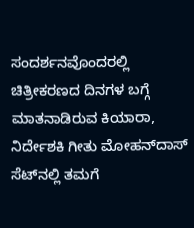ಸಂದರ್ಶನವೊಂದರಲ್ಲಿ ಚಿತ್ರೀಕರಣದ ದಿನಗಳ ಬಗ್ಗೆ ಮಾತನಾಡಿರುವ ಕಿಯಾರಾ, ನಿರ್ದೇಶಕಿ ಗೀತು ಮೋಹನ್‌ದಾಸ್ ಸೆಟ್‌ನಲ್ಲಿ ತಮಗೆ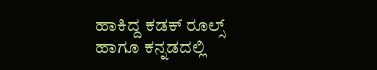ಹಾಕಿದ್ದ ಕಡಕ್ ರೂಲ್ಸ್ ಹಾಗೂ ಕನ್ನಡದಲ್ಲಿ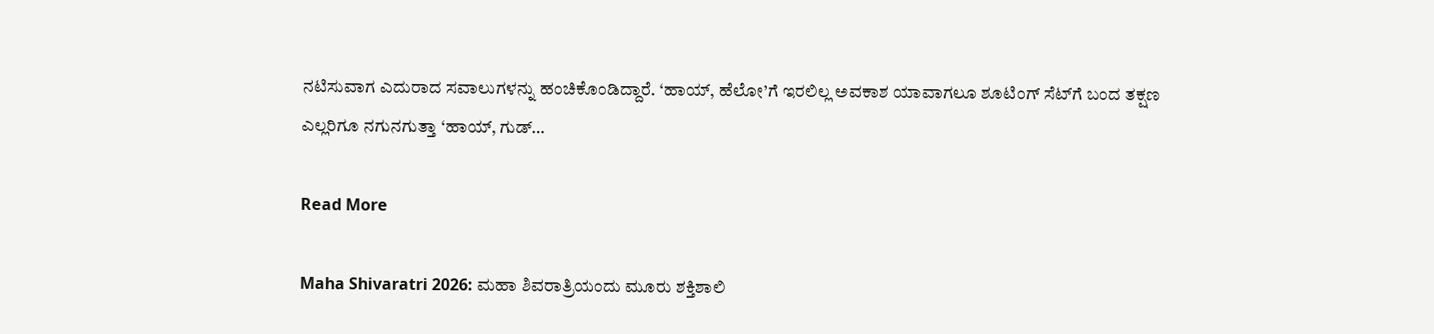ನಟಿಸುವಾಗ ಎದುರಾದ ಸವಾಲುಗಳನ್ನು ಹಂಚಿಕೊಂಡಿದ್ದಾರೆ. ‘ಹಾಯ್, ಹೆಲೋ’ಗೆ ಇರಲಿಲ್ಲ ಅವಕಾಶ ಯಾವಾಗಲೂ ಶೂಟಿಂಗ್ ಸೆಟ್‌ಗೆ ಬಂದ ತಕ್ಷಣ ಎಲ್ಲರಿಗೂ ನಗುನಗುತ್ತಾ ‘ಹಾಯ್, ಗುಡ್…

Read More

Maha Shivaratri 2026: ಮಹಾ ಶಿವರಾತ್ರಿಯಂದು ಮೂರು ಶಕ್ತಿಶಾಲಿ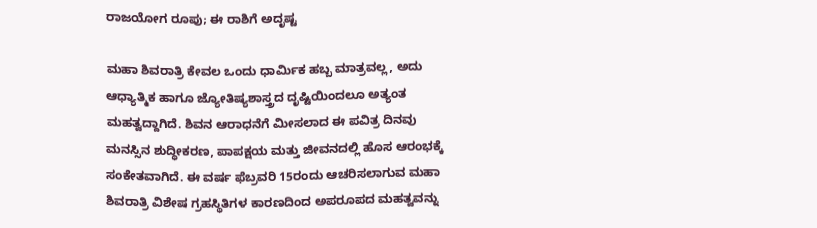ರಾಜಯೋಗ ರೂಪು; ಈ ರಾಶಿಗೆ ಅದೃಷ್ಟ

ಮಹಾ ಶಿವರಾತ್ರಿ ಕೇವಲ ಒಂದು ಧಾರ್ಮಿಕ ಹಬ್ಬ ಮಾತ್ರವಲ್ಲ, ಅದು ಆಧ್ಯಾತ್ಮಿಕ ಹಾಗೂ ಜ್ಯೋತಿಷ್ಯಶಾಸ್ತ್ರದ ದೃಷ್ಟಿಯಿಂದಲೂ ಅತ್ಯಂತ ಮಹತ್ವದ್ದಾಗಿದೆ. ಶಿವನ ಆರಾಧನೆಗೆ ಮೀಸಲಾದ ಈ ಪವಿತ್ರ ದಿನವು ಮನಸ್ಸಿನ ಶುದ್ಧೀಕರಣ, ಪಾಪಕ್ಷಯ ಮತ್ತು ಜೀವನದಲ್ಲಿ ಹೊಸ ಆರಂಭಕ್ಕೆ ಸಂಕೇತವಾಗಿದೆ. ಈ ವರ್ಷ ಫೆಬ್ರವರಿ 15ರಂದು ಆಚರಿಸಲಾಗುವ ಮಹಾ ಶಿವರಾತ್ರಿ ವಿಶೇಷ ಗ್ರಹಸ್ಥಿತಿಗಳ ಕಾರಣದಿಂದ ಅಪರೂಪದ ಮಹತ್ವವನ್ನು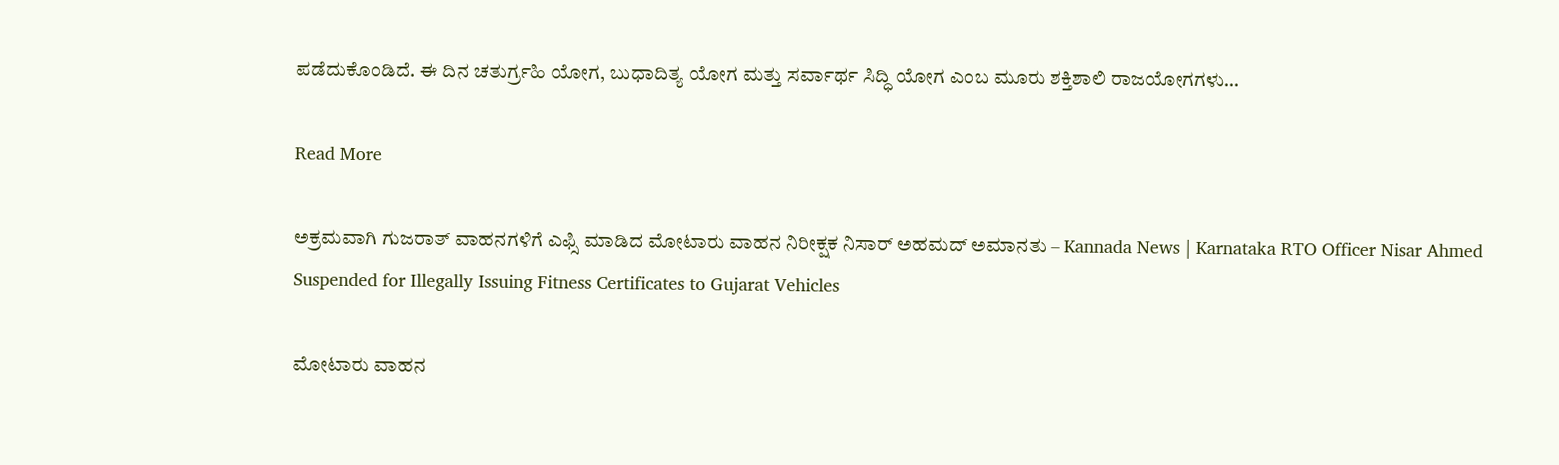ಪಡೆದುಕೊಂಡಿದೆ. ಈ ದಿನ ಚತುರ್ಗ್ರಹಿ ಯೋಗ, ಬುಧಾದಿತ್ಯ ಯೋಗ ಮತ್ತು ಸರ್ವಾರ್ಥ ಸಿದ್ಧಿ ಯೋಗ ಎಂಬ ಮೂರು ಶಕ್ತಿಶಾಲಿ ರಾಜಯೋಗಗಳು…

Read More

ಅಕ್ರಮವಾಗಿ ಗುಜರಾತ್ ವಾಹನಗಳಿಗೆ ಎಫ್ಸಿ ಮಾಡಿದ ಮೋಟಾರು ವಾಹನ ನಿರೀಕ್ಷಕ ನಿಸಾರ್ ಅಹಮದ್ ಅಮಾನತು – Kannada News | Karnataka RTO Officer Nisar Ahmed Suspended for Illegally Issuing Fitness Certificates to Gujarat Vehicles

ಮೋಟಾರು ವಾಹನ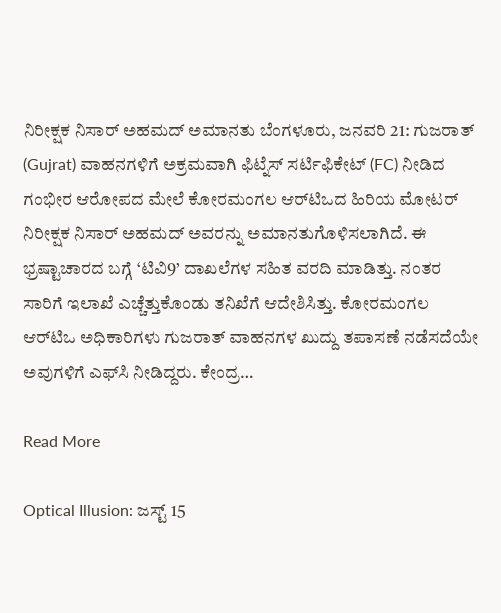ನಿರೀಕ್ಷಕ ನಿಸಾರ್ ಅಹಮದ್ ಅಮಾನತು ಬೆಂಗಳೂರು, ಜನವರಿ 21: ಗುಜರಾತ್ (Gujrat) ವಾಹನಗಳಿಗೆ ಅಕ್ರಮವಾಗಿ ಫಿಟ್ನೆಸ್ ಸರ್ಟಿಫಿಕೇಟ್ (FC) ನೀಡಿದ ಗಂಭೀರ ಆರೋಪದ ಮೇಲೆ ಕೋರಮಂಗಲ ಆರ್‌ಟಿಒದ ಹಿರಿಯ ಮೋಟರ್ ನಿರೀಕ್ಷಕ ನಿಸಾರ್ ಅಹಮದ್ ಅವರನ್ನು ಅಮಾನತುಗೊಳಿಸಲಾಗಿದೆ. ಈ ಭ್ರಷ್ಟಾಚಾರದ ಬಗ್ಗೆ ‘ಟಿವಿ9’ ದಾಖಲೆಗಳ ಸಹಿತ ವರದಿ ಮಾಡಿತ್ತು. ನಂತರ ಸಾರಿಗೆ ಇಲಾಖೆ ಎಚ್ಚೆತ್ತುಕೊಂಡು ತನಿಖೆಗೆ ಆದೇಶಿಸಿತ್ತು. ಕೋರಮಂಗಲ ಆರ್‌ಟಿಒ ಅಧಿಕಾರಿಗಳು ಗುಜರಾತ್ ವಾಹನಗಳ ಖುದ್ದು ತಪಾಸಣೆ ನಡೆಸದೆಯೇ ಅವುಗಳಿಗೆ ಎಫ್‌ಸಿ ನೀಡಿದ್ದರು. ಕೇಂದ್ರ…

Read More

Optical Illusion: ಜಸ್ಟ್ 15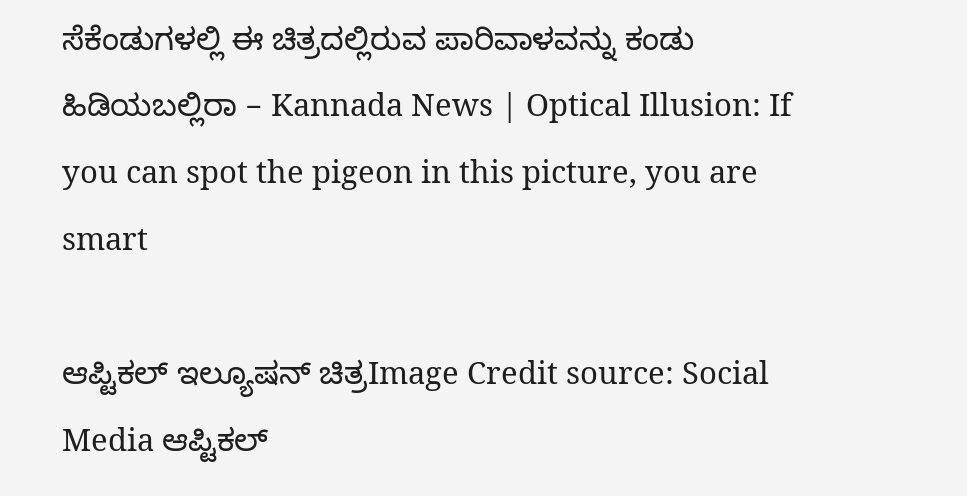ಸೆಕೆಂಡುಗಳಲ್ಲಿ ಈ ಚಿತ್ರದಲ್ಲಿರುವ ಪಾರಿವಾಳವನ್ನು ಕಂಡು ಹಿಡಿಯಬಲ್ಲಿರಾ – Kannada News | Optical Illusion: If you can spot the pigeon in this picture, you are smart

ಆಪ್ಟಿಕಲ್‌ ಇಲ್ಯೂಷನ್‌ ಚಿತ್ರImage Credit source: Social Media ಆಪ್ಟಿಕಲ್‌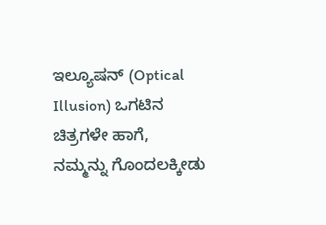ಇಲ್ಯೂಷನ್‌ (Optical Illusion) ಒಗಟಿನ ಚಿತ್ರಗಳೇ ಹಾಗೆ, ನಮ್ಮನ್ನು ಗೊಂದಲಕ್ಕೀಡು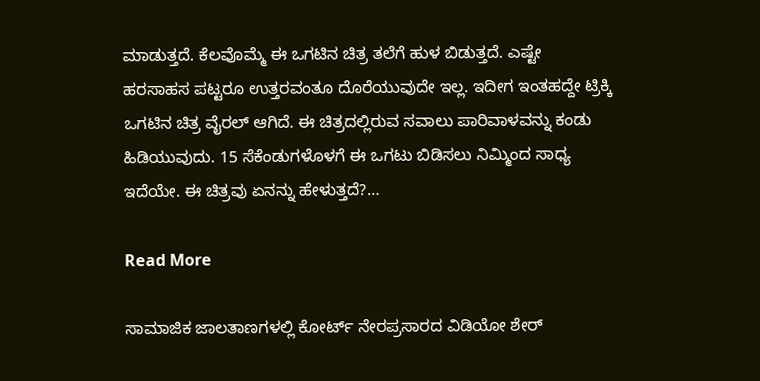ಮಾಡುತ್ತದೆ. ಕೆಲವೊಮ್ಮೆ ಈ ಒಗಟಿನ ಚಿತ್ರ ತಲೆಗೆ ಹುಳ ಬಿಡುತ್ತದೆ. ಎಷ್ಟೇ ಹರಸಾಹಸ ಪಟ್ಟರೂ ಉತ್ತರವಂತೂ ದೊರೆಯುವುದೇ ಇಲ್ಲ. ಇದೀಗ ಇಂತಹದ್ದೇ ಟ್ರಿಕ್ಕಿ ಒಗಟಿನ ಚಿತ್ರ ವೈರಲ್ ಆಗಿದೆ. ಈ ಚಿತ್ರದಲ್ಲಿರುವ ಸವಾಲು ಪಾರಿವಾಳವನ್ನು ಕಂಡು ಹಿಡಿಯುವುದು. 15 ಸೆಕೆಂಡುಗಳೊಳಗೆ ಈ ಒಗಟು ಬಿಡಿಸಲು ನಿಮ್ಮಿಂದ ಸಾಧ್ಯ ಇದೆಯೇ. ಈ ಚಿತ್ರವು ಏನನ್ನು ಹೇಳುತ್ತದೆ?…

Read More

ಸಾಮಾಜಿಕ ಜಾಲತಾಣಗಳಲ್ಲಿ ಕೋರ್ಟ್ ನೇರಪ್ರಸಾರದ ವಿಡಿಯೋ ಶೇರ್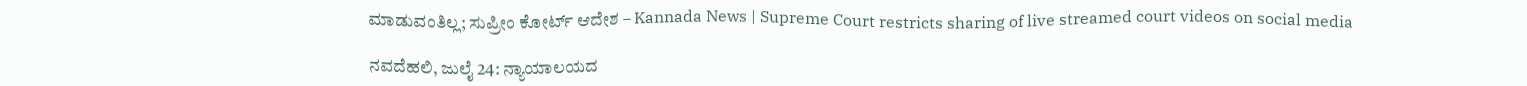ಮಾಡುವಂತಿಲ್ಲ; ಸುಪ್ರೀಂ ಕೋರ್ಟ್ ಆದೇಶ – Kannada News | Supreme Court restricts sharing of live streamed court videos on social media

ನವದೆಹಲಿ, ಜುಲೈ 24: ನ್ಯಾಯಾಲಯದ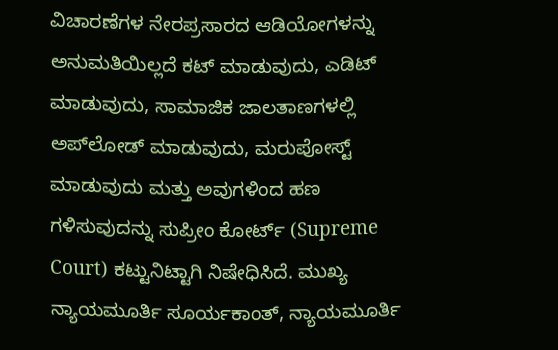ವಿಚಾರಣೆಗಳ ನೇರಪ್ರಸಾರದ ಆಡಿಯೋಗಳನ್ನು ಅನುಮತಿಯಿಲ್ಲದೆ ಕಟ್ ಮಾಡುವುದು, ಎಡಿಟ್ ಮಾಡುವುದು, ಸಾಮಾಜಿಕ ಜಾಲತಾಣಗಳಲ್ಲಿ ಅಪ್‌ಲೋಡ್ ಮಾಡುವುದು, ಮರುಪೋಸ್ಟ್ ಮಾಡುವುದು ಮತ್ತು ಅವುಗಳಿಂದ ಹಣ ಗಳಿಸುವುದನ್ನು ಸುಪ್ರೀಂ ಕೋರ್ಟ್ (Supreme Court) ಕಟ್ಟುನಿಟ್ಟಾಗಿ ನಿಷೇಧಿಸಿದೆ. ಮುಖ್ಯ ನ್ಯಾಯಮೂರ್ತಿ ಸೂರ್ಯಕಾಂತ್, ನ್ಯಾಯಮೂರ್ತಿ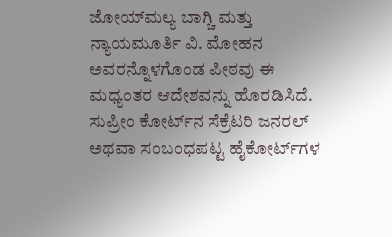ಜೋಯ್‌ಮಲ್ಯ ಬಾಗ್ಚಿ ಮತ್ತು ನ್ಯಾಯಮೂರ್ತಿ ವಿ. ಮೋಹನ ಅವರನ್ನೊಳಗೊಂಡ ಪೀಠವು ಈ ಮಧ್ಯಂತರ ಆದೇಶವನ್ನು ಹೊರಡಿಸಿದೆ. ಸುಪ್ರೀಂ ಕೋರ್ಟ್‌ನ ಸೆಕ್ರೆಟರಿ ಜನರಲ್ ಅಥವಾ ಸಂಬಂಧಪಟ್ಟ ಹೈಕೋರ್ಟ್‌ಗಳ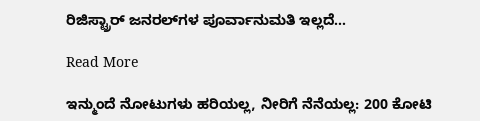ರಿಜಿಸ್ಟ್ರಾರ್ ಜನರಲ್‌ಗಳ ಪೂರ್ವಾನುಮತಿ ಇಲ್ಲದೆ…

Read More

ಇನ್ಮುಂದೆ ನೋಟುಗಳು ಹರಿಯಲ್ಲ, ನೀರಿಗೆ ನೆನೆಯಲ್ಲ: 200 ಕೋಟಿ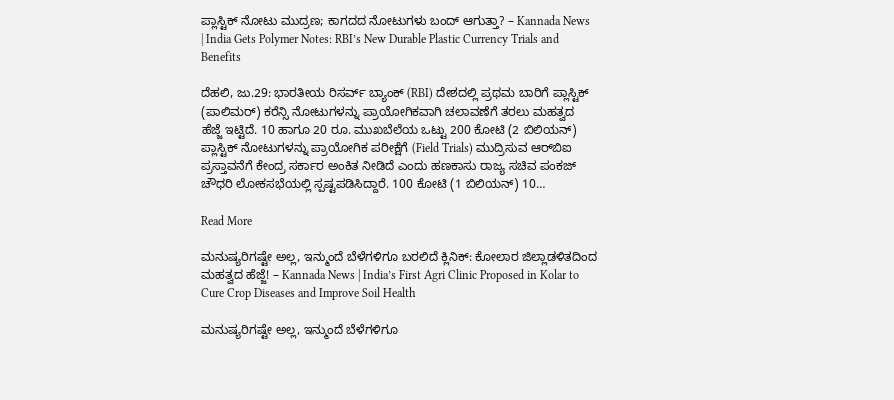ಪ್ಲಾಸ್ಟಿಕ್ ನೋಟು ಮುದ್ರಣ; ಕಾಗದದ ನೋಟುಗಳು ಬಂದ್ ಆಗುತ್ತಾ? – Kannada News | India Gets Polymer Notes: RBI’s New Durable Plastic Currency Trials and Benefits

ದೆಹಲಿ, ಜು.29: ಭಾರತೀಯ ರಿಸರ್ವ್ ಬ್ಯಾಂಕ್ (RBI) ದೇಶದಲ್ಲಿ ಪ್ರಥಮ ಬಾರಿಗೆ ಪ್ಲಾಸ್ಟಿಕ್ (ಪಾಲಿಮರ್) ಕರೆನ್ಸಿ ನೋಟುಗಳನ್ನು ಪ್ರಾಯೋಗಿಕವಾಗಿ ಚಲಾವಣೆಗೆ ತರಲು ಮಹತ್ವದ ಹೆಜ್ಜೆ ಇಟ್ಟಿದೆ. 10 ಹಾಗೂ 20 ರೂ. ಮುಖಬೆಲೆಯ ಒಟ್ಟು 200 ಕೋಟಿ (2 ಬಿಲಿಯನ್) ಪ್ಲಾಸ್ಟಿಕ್ ನೋಟುಗಳನ್ನು ಪ್ರಾಯೋಗಿಕ ಪರೀಕ್ಷೆಗೆ (Field Trials) ಮುದ್ರಿಸುವ ಆರ್‌ಬಿಐ ಪ್ರಸ್ತಾವನೆಗೆ ಕೇಂದ್ರ ಸರ್ಕಾರ ಅಂಕಿತ ನೀಡಿದೆ ಎಂದು ಹಣಕಾಸು ರಾಜ್ಯ ಸಚಿವ ಪಂಕಜ್ ಚೌಧರಿ ಲೋಕಸಭೆಯಲ್ಲಿ ಸ್ಪಷ್ಟಪಡಿಸಿದ್ದಾರೆ. 100 ಕೋಟಿ (1 ಬಿಲಿಯನ್) 10…

Read More

ಮನುಷ್ಯರಿಗಷ್ಟೇ ಅಲ್ಲ, ಇನ್ಮುಂದೆ ಬೆಳೆಗಳಿಗೂ ಬರಲಿದೆ ಕ್ಲಿನಿಕ್: ಕೋಲಾರ ಜಿಲ್ಲಾಡಳಿತದಿಂದ ಮಹತ್ವದ ಹೆಜ್ಜೆ! – Kannada News | India’s First Agri Clinic Proposed in Kolar to Cure Crop Diseases and Improve Soil Health

ಮನುಷ್ಯರಿಗಷ್ಟೇ ಅಲ್ಲ, ಇನ್ಮುಂದೆ ಬೆಳೆಗಳಿಗೂ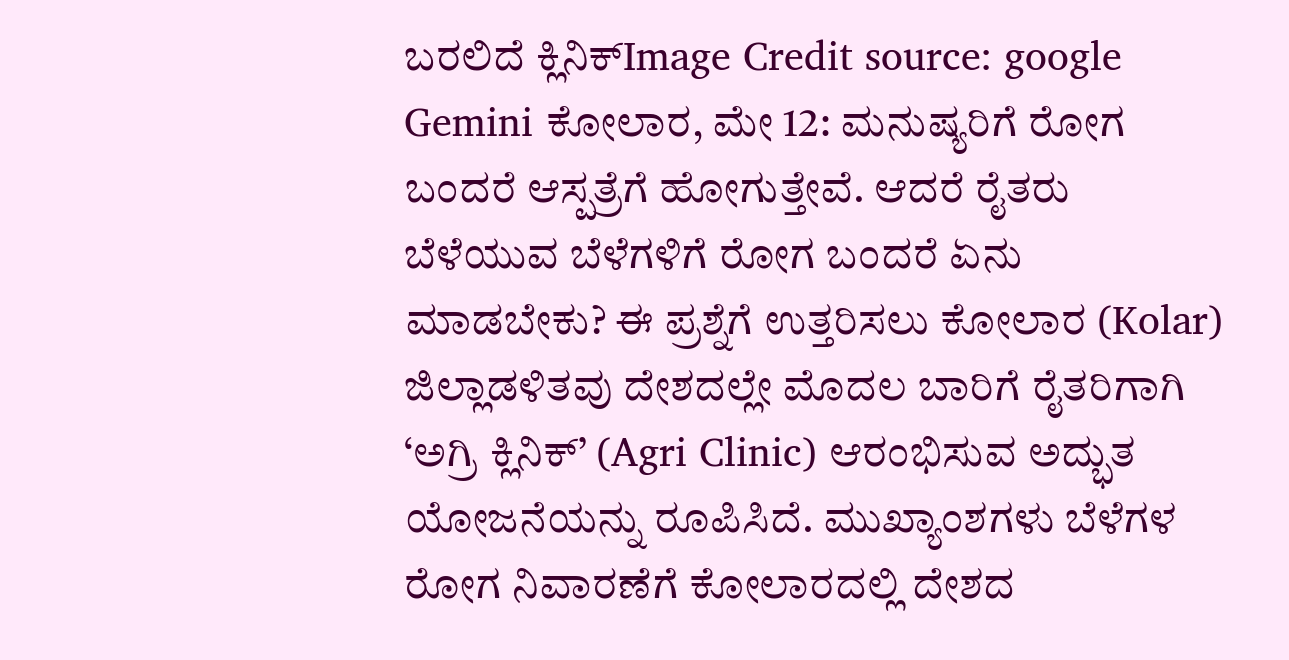ಬರಲಿದೆ ಕ್ಲಿನಿಕ್Image Credit source: google Gemini ಕೋಲಾರ, ಮೇ 12: ಮನುಷ್ಯರಿಗೆ ರೋಗ ಬಂದರೆ ಆಸ್ಪತ್ರೆಗೆ ಹೋಗುತ್ತೇವೆ. ಆದರೆ ರೈತರು ಬೆಳೆಯುವ ಬೆಳೆಗಳಿಗೆ ರೋಗ ಬಂದರೆ ಏನು ಮಾಡಬೇಕು? ಈ ಪ್ರಶ್ನೆಗೆ ಉತ್ತರಿಸಲು ಕೋಲಾರ (Kolar) ಜಿಲ್ಲಾಡಳಿತವು ದೇಶದಲ್ಲೇ ಮೊದಲ ಬಾರಿಗೆ ರೈತರಿಗಾಗಿ ‘ಅಗ್ರಿ ಕ್ಲಿನಿಕ್’ (Agri Clinic) ಆರಂಭಿಸುವ ಅದ್ಭುತ ಯೋಜನೆಯನ್ನು ರೂಪಿಸಿದೆ. ಮುಖ್ಯಾಂಶಗಳು ಬೆಳೆಗಳ ರೋಗ ನಿವಾರಣೆಗೆ ಕೋಲಾರದಲ್ಲಿ ದೇಶದ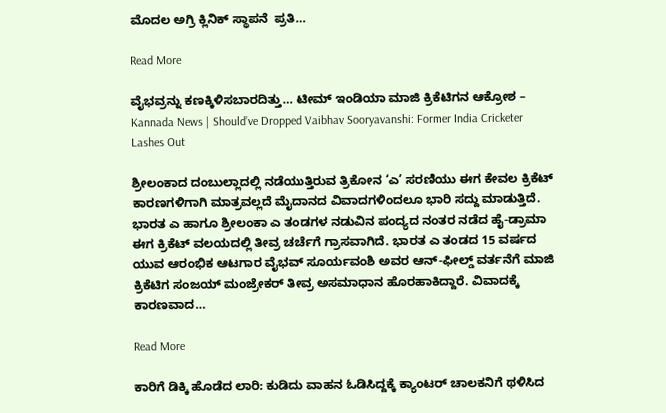ಮೊದಲ ಅಗ್ರಿ ಕ್ಲಿನಿಕ್ ಸ್ಥಾಪನೆ  ಪ್ರತಿ…

Read More

ವೈಭವ್ರನ್ನು ಕಣಕ್ಕಿಳಿಸಬಾರದಿತ್ತು… ಟೀಮ್ ಇಂಡಿಯಾ ಮಾಜಿ ಕ್ರಿಕೆಟಿಗನ ಆಕ್ರೋಶ – Kannada News | Should’ve Dropped Vaibhav Sooryavanshi: Former India Cricketer Lashes Out

ಶ್ರೀಲಂಕಾದ ದಂಬುಲ್ಲಾದಲ್ಲಿ ನಡೆಯುತ್ತಿರುವ ತ್ರಿಕೋನ ‘ಎ’ ಸರಣಿಯು ಈಗ ಕೇವಲ ಕ್ರಿಕೆಟ್ ಕಾರಣಗಳಿಗಾಗಿ ಮಾತ್ರವಲ್ಲದೆ ಮೈದಾನದ ವಿವಾದಗಳಿಂದಲೂ ಭಾರಿ ಸದ್ದು ಮಾಡುತ್ತಿದೆ. ಭಾರತ ಎ ಹಾಗೂ ಶ್ರೀಲಂಕಾ ಎ ತಂಡಗಳ ನಡುವಿನ ಪಂದ್ಯದ ನಂತರ ನಡೆದ ಹೈ-ಡ್ರಾಮಾ ಈಗ ಕ್ರಿಕೆಟ್ ವಲಯದಲ್ಲಿ ತೀವ್ರ ಚರ್ಚೆಗೆ ಗ್ರಾಸವಾಗಿದೆ. ಭಾರತ ಎ ತಂಡದ 15 ವರ್ಷದ ಯುವ ಆರಂಭಿಕ ಆಟಗಾರ ವೈಭವ್ ಸೂರ್ಯವಂಶಿ ಅವರ ಆನ್-ಫೀಲ್ಡ್ ವರ್ತನೆಗೆ ಮಾಜಿ ಕ್ರಿಕೆಟಿಗ ಸಂಜಯ್ ಮಂಜ್ರೇಕರ್ ತೀವ್ರ ಅಸಮಾಧಾನ ಹೊರಹಾಕಿದ್ದಾರೆ. ವಿವಾದಕ್ಕೆ ಕಾರಣವಾದ…

Read More

ಕಾರಿಗೆ ಡಿಕ್ಕಿ ಹೊಡೆದ ಲಾರಿ: ಕುಡಿದು ವಾಹನ ಓಡಿಸಿದ್ದಕ್ಕೆ ಕ್ಯಾಂಟರ್ ಚಾಲಕನಿಗೆ ಥಳಿಸಿದ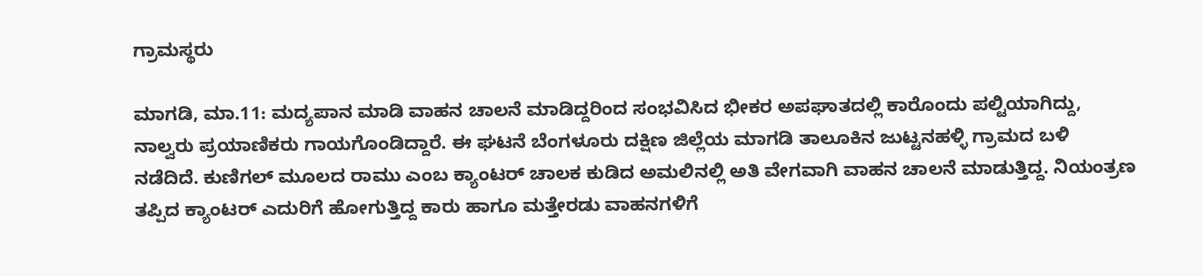ಗ್ರಾಮಸ್ಥರು

ಮಾಗಡಿ, ಮಾ.11: ಮದ್ಯಪಾನ ಮಾಡಿ ವಾಹನ ಚಾಲನೆ ಮಾಡಿದ್ದರಿಂದ ಸಂಭವಿಸಿದ ಭೀಕರ ಅಪಘಾತದಲ್ಲಿ ಕಾರೊಂದು ಪಲ್ಟಿಯಾಗಿದ್ದು, ನಾಲ್ವರು ಪ್ರಯಾಣಿಕರು ಗಾಯಗೊಂಡಿದ್ದಾರೆ. ಈ ಘಟನೆ ಬೆಂಗಳೂರು ದಕ್ಷಿಣ ಜಿಲ್ಲೆಯ ಮಾಗಡಿ ತಾಲೂಕಿನ ಜುಟ್ಟನಹಳ್ಳಿ ಗ್ರಾಮದ ಬಳಿ ನಡೆದಿದೆ. ಕುಣಿಗಲ್ ಮೂಲದ ರಾಮು ಎಂಬ ಕ್ಯಾಂಟರ್ ಚಾಲಕ ಕುಡಿದ ಅಮಲಿನಲ್ಲಿ ಅತಿ ವೇಗವಾಗಿ ವಾಹನ ಚಾಲನೆ ಮಾಡುತ್ತಿದ್ದ. ನಿಯಂತ್ರಣ ತಪ್ಪಿದ ಕ್ಯಾಂಟರ್ ಎದುರಿಗೆ ಹೋಗುತ್ತಿದ್ದ ಕಾರು ಹಾಗೂ ಮತ್ತೇರಡು ವಾಹನಗಳಿಗೆ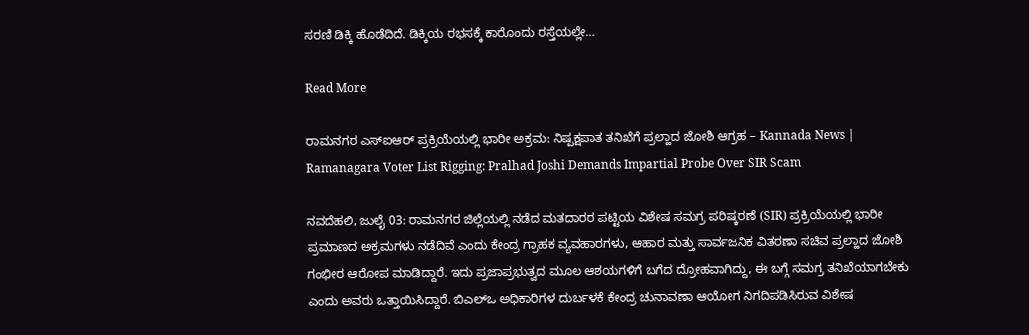ಸರಣಿ ಡಿಕ್ಕಿ ಹೊಡೆದಿದೆ. ಡಿಕ್ಕಿಯ ರಭಸಕ್ಕೆ ಕಾರೊಂದು ರಸ್ತೆಯಲ್ಲೇ…

Read More

ರಾಮನಗರ ಎಸ್‌ಐಆರ್ ಪ್ರಕ್ರಿಯೆಯಲ್ಲಿ ಭಾರೀ ಅಕ್ರಮ: ನಿಷ್ಪಕ್ಷಪಾತ ತನಿಖೆಗೆ ಪ್ರಲ್ಹಾದ ಜೋಶಿ ಆಗ್ರಹ – Kannada News | Ramanagara Voter List Rigging: Pralhad Joshi Demands Impartial Probe Over SIR Scam

ನವದೆಹಲಿ, ಜುಲೈ 03: ರಾಮನಗರ ಜಿಲ್ಲೆಯಲ್ಲಿ ನಡೆದ ಮತದಾರರ ಪಟ್ಟಿಯ ವಿಶೇಷ ಸಮಗ್ರ ಪರಿಷ್ಕರಣೆ (SIR) ಪ್ರಕ್ರಿಯೆಯಲ್ಲಿ ಭಾರೀ ಪ್ರಮಾಣದ ಅಕ್ರಮಗಳು ನಡೆದಿವೆ ಎಂದು ಕೇಂದ್ರ ಗ್ರಾಹಕ ವ್ಯವಹಾರಗಳು, ಆಹಾರ ಮತ್ತು ಸಾರ್ವಜನಿಕ ವಿತರಣಾ ಸಚಿವ ಪ್ರಲ್ಹಾದ ಜೋಶಿ ಗಂಭೀರ ಆರೋಪ ಮಾಡಿದ್ದಾರೆ. ಇದು ಪ್ರಜಾಪ್ರಭುತ್ವದ ಮೂಲ ಆಶಯಗಳಿಗೆ ಬಗೆದ ದ್ರೋಹವಾಗಿದ್ದು, ಈ ಬಗ್ಗೆ ಸಮಗ್ರ ತನಿಖೆಯಾಗಬೇಕು ಎಂದು ಅವರು ಒತ್ತಾಯಿಸಿದ್ದಾರೆ. ಬಿಎಲ್‌ಒ ಅಧಿಕಾರಿಗಳ ದುರ್ಬಳಕೆ ಕೇಂದ್ರ ಚುನಾವಣಾ ಆಯೋಗ ನಿಗದಿಪಡಿಸಿರುವ ವಿಶೇಷ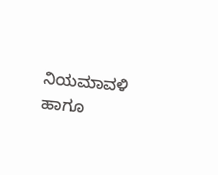ನಿಯಮಾವಳಿ ಹಾಗೂ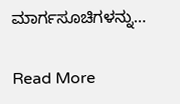ಮಾರ್ಗಸೂಚಿಗಳನ್ನು…

Read More